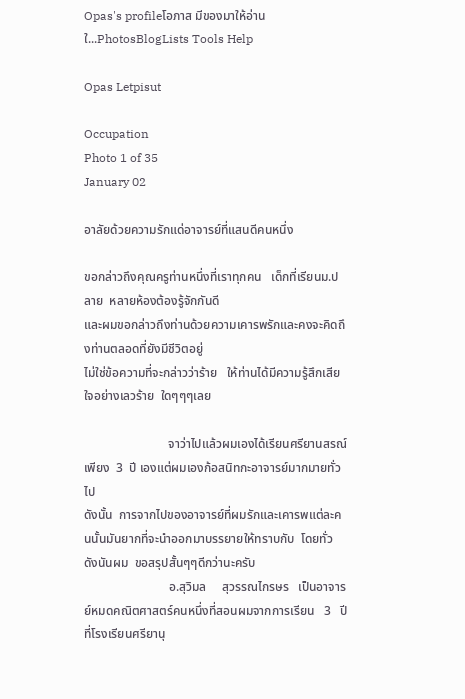Opas's profileโอภาส มีของมาให้อ่าน ใ...PhotosBlogLists Tools Help

Opas Letpisut

Occupation
Photo 1 of 35
January 02

อาลัยด้วยความรักแด่อาจารย์ที่แสนดีคนหนึ่ง

ขอกล่าวถึงคุณครูท่านหนึ่งที่เราทุกคน   เด็กที่เรียนม.ปลาย  หลายห้องต้องรู้จักกันดี
และผมขอกล่าวถึงท่านด้วยความเคารพรักและคงจะคิดถึงท่านตลอดที่ยังมีชีวิตอยู่
ไม่ใช่ข้อความที่จะกล่าวว่าร้าย   ให้ท่านได้มีความรู้สึกเสียใจอย่างเลวร้าย  ใดๆๆๆเลย

                           จาว่าไปแล้วผมเองได้เรียนศรียานสรณ์เพียง  3  ปี เองแต่ผมเองก้อสนิทกะอาจารย์มากมายทั่วไป
ดังนั้น  การจากไปของอาจารย์ที่ผมรักและเคารพแต่ละคนนั้นมันยากที่จะนำออกมาบรรยายให้ทราบกับ  โดยทั่ว  ดังนันผม  ขอสรุปสั้นๆๆดีกว่านะครับ
                           อ.สุวิมล     สุวรรณไกรษร   เป็นอาจารย์หมดคณิตศาสตร์คนหนึ่งที่สอนผมจากการเรียน   3   ปีที่โรงเรียนศรียานุ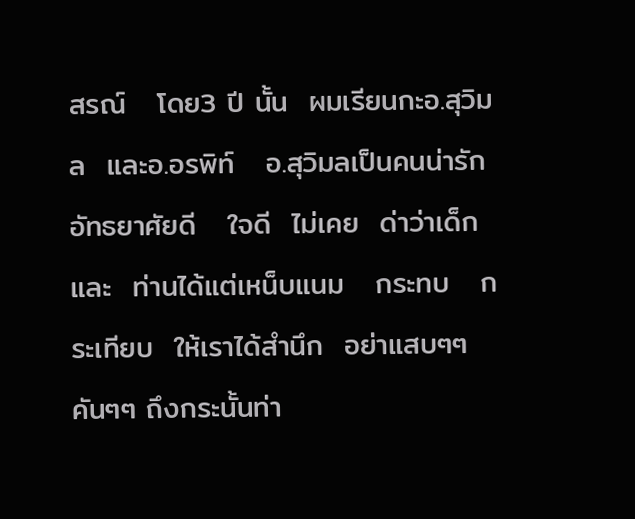สรณ์   โดย3 ปี นั้น  ผมเรียนกะอ.สุวิมล  และอ.อรพิท์   อ.สุวิมลเป็นคนน่ารัก   อัทธยาศัยดี   ใจดี  ไม่เคย  ด่าว่าเด็กและ  ท่านได้แต่เหน็บแนม   กระทบ   กระเทียบ  ให้เราได้สำนึก  อย่าแสบๆๆ  คันๆๆ ถึงกระนั้นท่า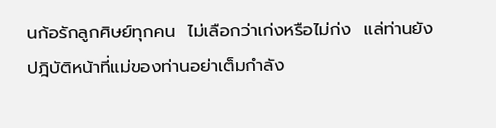นก้อรักลูกศิษย์ทุกคน  ไม่เลือกว่าเก่งหรือไม่ก่ง  แล่ท่านยังปฎิบัติหน้าที่แม่ของท่านอย่าเต็มกำลัง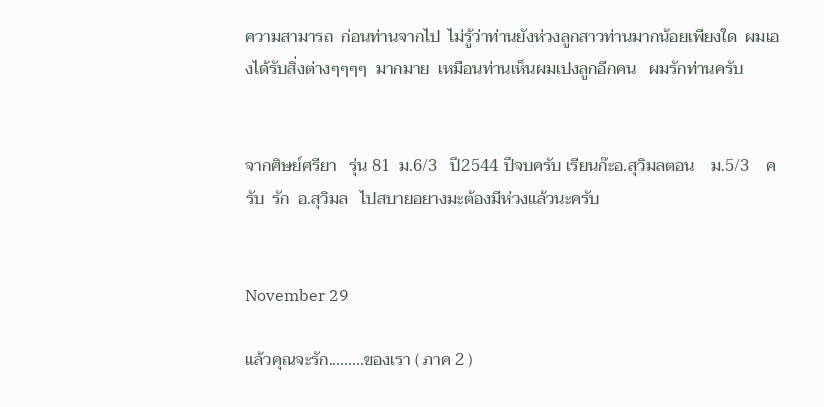ความสามารถ  ก่อนท่านจากไป  ไม่รู้ว่าท่านยังห่วงลูกสาวท่านมากน้อยเพียงใด  ผมเองได้รับสิ่งต่างๆๆๆๆ  มากมาย  เหมือนท่านเห็นผมเปงลูกอีกคน   ผมรักท่านครับ


จากศิษย์ศรียา   รุ่น 81  ม.6/3   ปี2544 ปีจบครับ เรียนก๊ะอ.สุวิมลตอน    ม.5/3    ครับ  รัก  อ.สุวิมล   ไปสบายอยางมะต้องมีห่วงแล้วนะครับ


November 29

แล้วคุณจะรัก.........ของเรา ( ภาค 2 )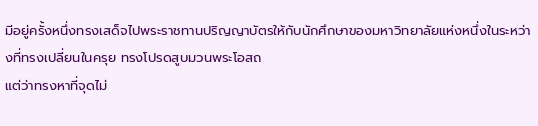มีอยู่ครั้งหนึ่งทรงเสด็จไปพระราชทานปริญญาบัตรให้กับนักศึกษาของมหาวิทยาลัยแห่งหนึ่งในระหว่างที่ทรงเปลี่ยนในครุย ทรงโปรดสูบมวนพระโอสถ
แต่ว่าทรงหาที่จุดไม่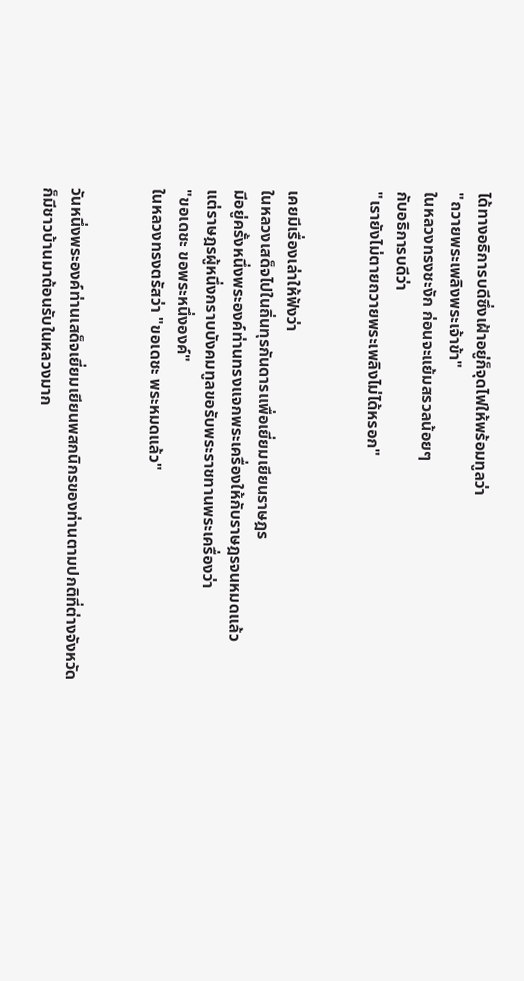ได้ทางอธิการบดีซึ่งเฝ้าอยู่ก็จุดไฟให้พร้อมทูลว่า
"ถวายพระเพลิงพระเจ้าข้า"
ในหลวงทรงชะงัก ก่อนจะแย้มสรวลน้อยๆ
กับอธิการบดีว่า
"เรายังไม่ตายถวายพระเพลิงไม่ได้หรอก"


เคยมีเรื่องเล่าให้ฟังว่า
ในหลวงเสด็จไปในถิ่นทุรกันดารเเพื่อเยี่ยมเยียนราษฎร
มีอยู่ครั้งหนึ่งพระองค์ท่านทรงแจกพระเครื่องให้กับราษฎรจนหมดแล้ว
แต่ราษฎรผู้หนึ่งกราบบังคมทูลขอรับพระราชทานพระเครื่องว่า
"ขอเดชะ ขอพระหนึ่งองค์"
ในหลวงทรงตรัสว่า "ขอเดชะ พระหมดแล้ว"


วันหนึ่งพระองค์ท่านเสด็จเยี่ยมเยียนพสกนิกรของท่านตามปกติที่ต่างจังหวัด
ก็มีชาวบ้านมาต้อนรับในหลวงมาก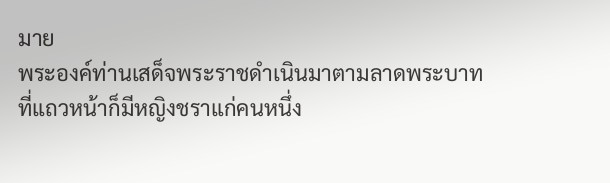มาย
พระองค์ท่านเสด็จพระราชดำเนินมาตามลาดพระบาท
ที่แถวหน้าก็มีหญิงชราแก่คนหนึ่ง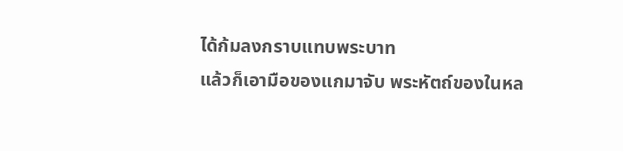ได้ก้มลงกราบแทบพระบาท
แล้วก็เอามือของแกมาจับ พระหัตถ์ของในหล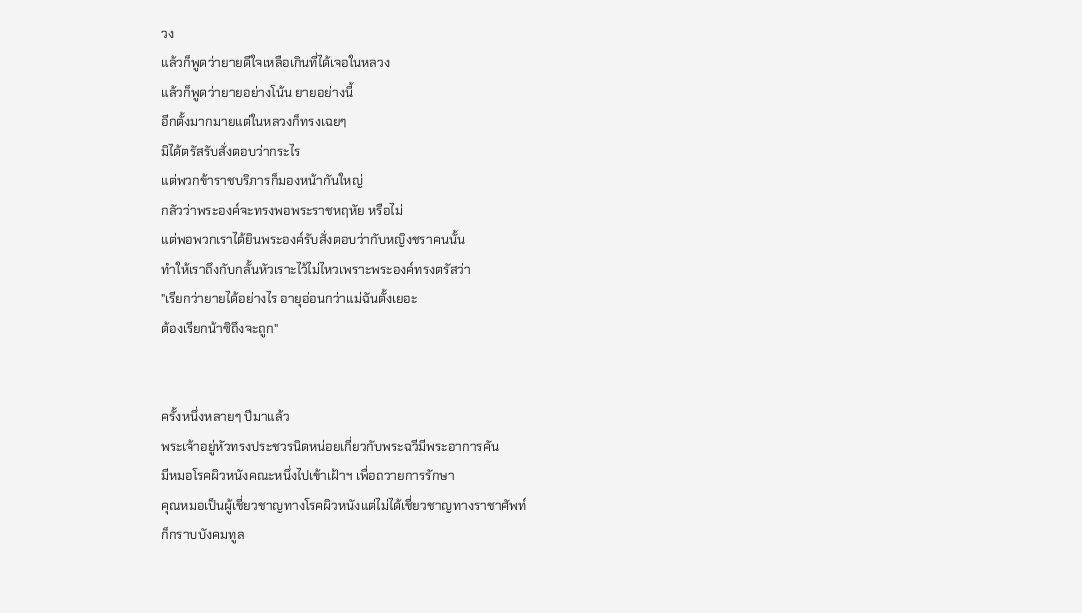วง
แล้วก็พูดว่ายายดีใจเหลือเกินที่ได้เจอในหลวง
แล้วก็พูดว่ายายอย่างโน้น ยายอย่างนี้
อีกตั้งมากมายแต่ในหลวงก็ทรงเฉยๆ
มิได้ตรัสรับสั่งตอบว่ากระไร
แต่พวกข้าราชบริภารก็มองหน้ากันใหญ่
กลัวว่าพระองค์จะทรงพอพระราชหฤหัย หรือไม่
แต่พอพวกเราได้ยินพระองค์รับสั่งตอบว่ากับหญิงชราคนนั้น
ทำให้เราถึงกับกลั้นหัวเราะไว้ไม่ไหวเพราะพระองค์ทรงตรัสว่า
"เรียกว่ายายได้อย่างไร อายุอ่อนกว่าแม่ฉันตั้งเยอะ
ต้องเรียกน้าซิถึงจะถูก"


ครั้งหนึ่งหลายๆ ปีมาแล้ว
พระเจ้าอยู่หัวทรงประชวรนิดหน่อยเกี่ยวกับพระฉวีมีพระอาการคัน
มีหมอโรคผิวหนังคณะหนึ่งไปเข้าเฝ้าฯ เพื่อถวายการรักษา
คุณหมอเป็นผู้เชี่ยวชาญทางโรคผิวหนังแต่ไม่ได้เชี่ยวชาญทางราชาศัพท์
ก็กราบบังคมทูล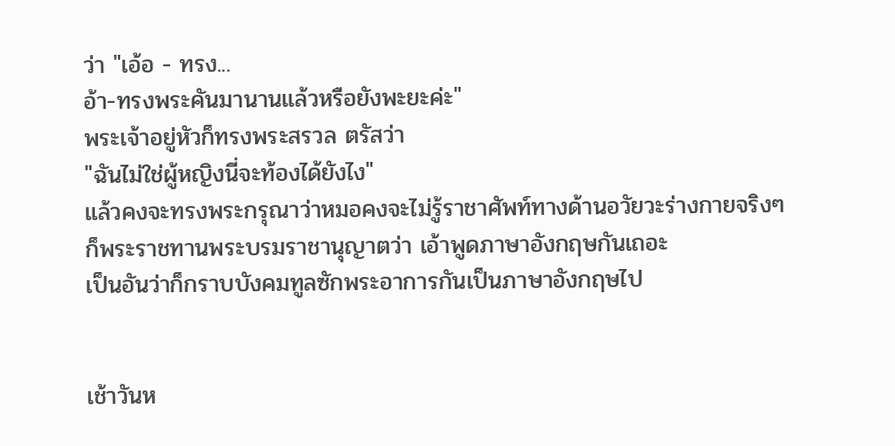ว่า "เอ้อ - ทรง...
อ้า-ทรงพระคันมานานแล้วหรือยังพะยะค่ะ"
พระเจ้าอยู่หัวก็ทรงพระสรวล ตรัสว่า
"ฉันไม่ใช่ผู้หญิงนี่จะท้องได้ยังไง"
แล้วคงจะทรงพระกรุณาว่าหมอคงจะไม่รู้ราชาศัพท์ทางด้านอวัยวะร่างกายจริงๆ
ก็พระราชทานพระบรมราชานุญาตว่า เอ้าพูดภาษาอังกฤษกันเถอะ
เป็นอันว่าก็กราบบังคมทูลซักพระอาการกันเป็นภาษาอังกฤษไป


เช้าวันห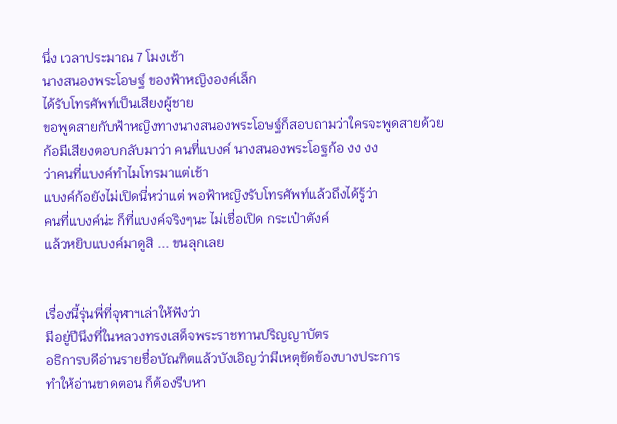นึ่ง เวลาประมาณ 7 โมงเช้า
นางสนองพระโอษฐ์ ของฟ้าหญิงองค์เล็ก
ได้รับโทรศัพท์เป็นเสียงผู้ชาย
ขอพูดสายกับฟ้าหญิงทางนางสนองพระโอษฐ์ก็สอบถามว่าใครจะพูดสายด้วย
ก้อมีเสียงตอบกลับมาว่า คนที่แบงค์ นางสนองพระโอฐก้อ งง งง
ว่าคนที่แบงค์ทำไมโทรมาแต่เช้า
แบงค์ก้อยังไม่เปิดนี่หว่าแต่ พอฟ้าหญิงรับโทรศัพท์แล้วถึงได้รู้ว่า
คนที่แบงค์น่ะ ก็ที่แบงค์จริงๆนะ ไม่เชื่อเปิด กระเป๋าตังค์
แล้วหยิบแบงค์มาดูสิ ... ขนลุกเลย


เรื่องนี้รุ่นพี่ที่จุฬาฯเล่าให้ฟังว่า
มีอยู่ปีนึงที่ในหลวงทรงเสด็จพระราชทานปริญญาบัตร
อธิการบดีอ่านรายชื่อบัณฑิตแล้วบังเอิญว่ามีเหตุขัดข้องบางประการ
ทำให้อ่านขาดตอน ก็ต้องรีบหา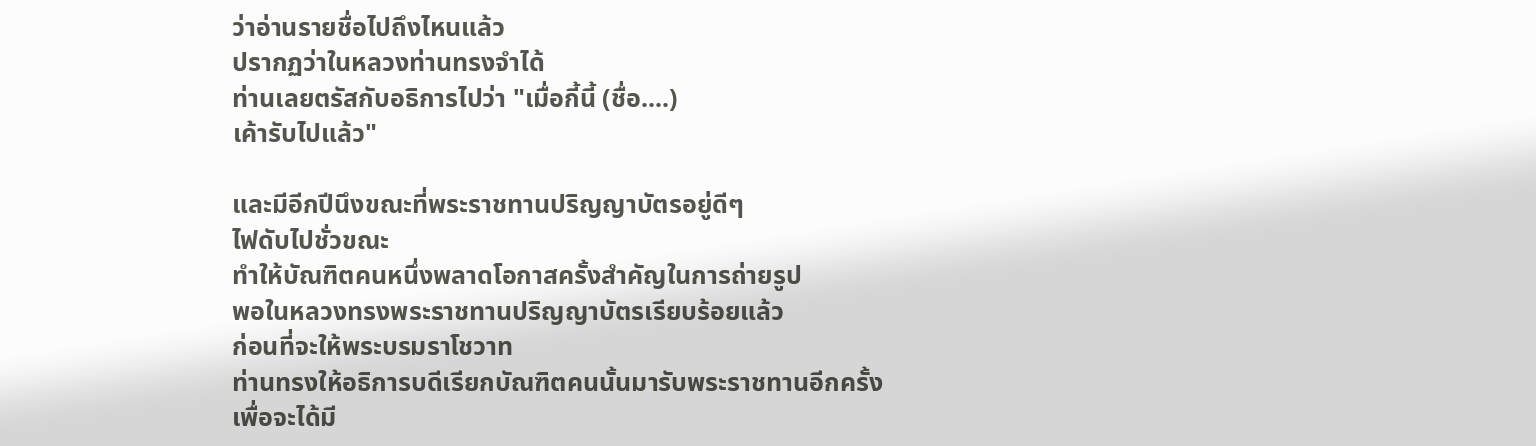ว่าอ่านรายชื่อไปถึงไหนแล้ว
ปรากฏว่าในหลวงท่านทรงจำได้
ท่านเลยตรัสกับอธิการไปว่า "เมื่อกี้นี้ (ชื่อ....)
เค้ารับไปแล้ว"

และมีอีกปีนึงขณะที่พระราชทานปริญญาบัตรอยู่ดีๆ
ไฟดับไปชั่วขณะ
ทำให้บัณฑิตคนหนึ่งพลาดโอกาสครั้งสำคัญในการถ่ายรูป
พอในหลวงทรงพระราชทานปริญญาบัตรเรียบร้อยแล้ว
ก่อนที่จะให้พระบรมราโชวาท
ท่านทรงให้อธิการบดีเรียกบัณฑิตคนนั้นมารับพระราชทานอีกครั้ง
เพื่อจะได้มี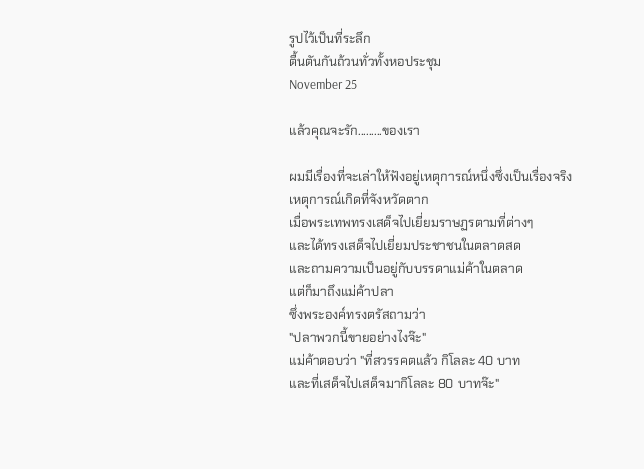รูปไว้เป็นที่ระลึก
ตื้นตันกันถ้วนทั่วทั้งหอประชุม
November 25

แล้วคุณจะรัก.........ของเรา

ผมมีเรื่องที่จะเล่าให้ฟังอยู่เหตุการณ์หนึ่งซึ่งเป็นเรื่องจริง
เหตุการณ์เกิดที่จังหวัดตาก
เมื่อพระเทพทรงเสด็จไปเยี่ยมราษฏรตามที่ต่างๆ
และได้ทรงเสด็จไปเยี่ยมประชาชนในตลาดสด
และถามความเป็นอยู่กับบรรดาแม่ค้าในตลาด
แต่ก็มาถึงแม่ค้าปลา
ซึ่งพระองค์ทรงตรัสถามว่า
"ปลาพวกนี้ขายอย่างไงจ๊ะ"
แม่ค้าตอบว่า "ที่สวรรคตแล้ว กิโลละ 40 บาท
และที่เสด็จไปเสด็จมากิโลละ 80 บาทจ๊ะ"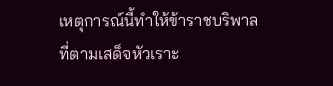เหตุการณ์นี้ทำให้ข้าราชบริพาลที่ตามเสด็จหัวเราะ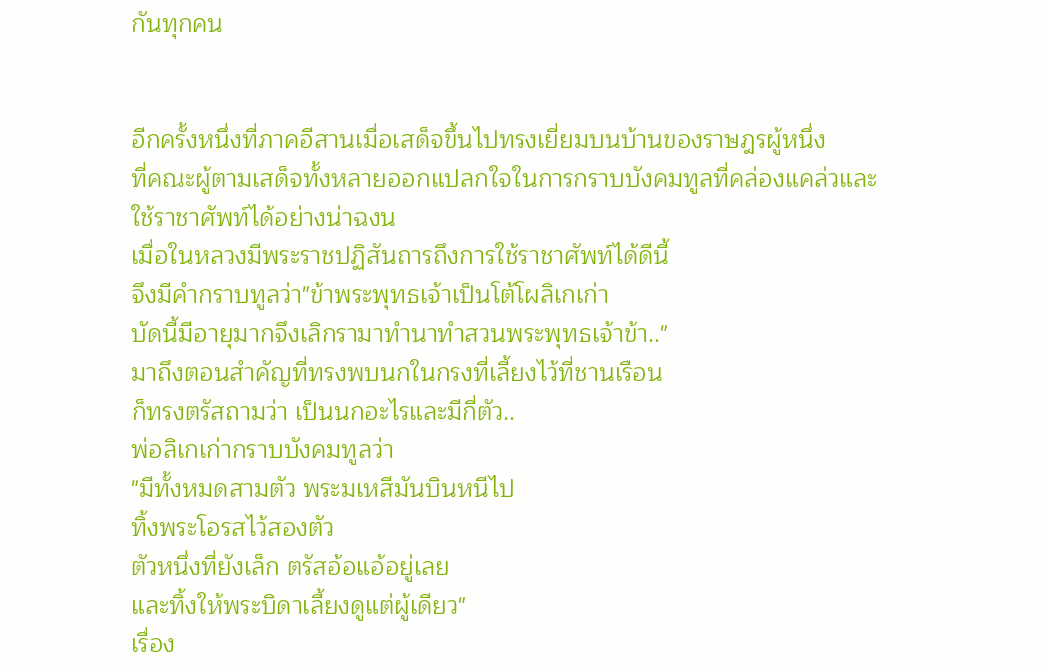กันทุกคน


อีกครั้งหนึ่งที่ภาคอีสานเมื่อเสด็จขึ้นไปทรงเยี่ยมบนบ้านของราษฎรผู้หนึ่ง
ที่คณะผู้ตามเสด็จทั้งหลายออกแปลกใจในการกราบบังคมทูลที่คล่องแคล่วและ
ใช้ราชาศัพท์ได้อย่างน่าฉงน
เมื่อในหลวงมีพระราชปฏิสันถารถึงการใช้ราชาศัพท์ได้ดีนี้
จึงมีคำกราบทูลว่า"ข้าพระพุทธเจ้าเป็นโต้โผลิเกเก่า
บัดนี้มีอายุมากจึงเลิกรามาทำนาทำสวนพระพุทธเจ้าข้า.."
มาถึงตอนสำคัญที่ทรงพบนกในกรงที่เลี้ยงไว้ที่ชานเรือน
ก็ทรงตรัสถามว่า เป็นนกอะไรและมีกี่ตัว..
พ่อลิเกเก่ากราบบังคมทูลว่า
"มีทั้งหมดสามตัว พระมเหสีมันบินหนีไป
ทิ้งพระโอรสไว้สองตัว
ตัวหนึ่งที่ยังเล็ก ตรัสอ้อแอ้อยู่เลย
และทิ้งให้พระบิดาเลี้ยงดูแต่ผู้เดียว"
เรื่อง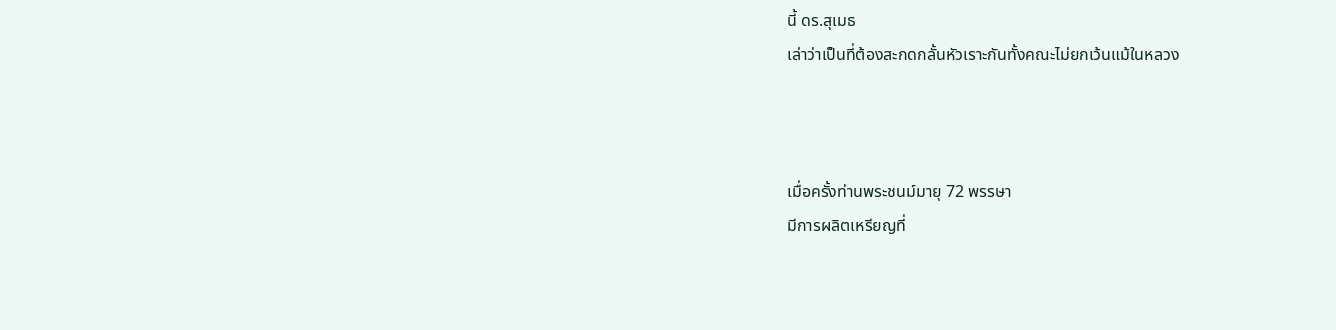นี้ ดร.สุเมธ
เล่าว่าเป็นที่ต้องสะกดกลั้นหัวเราะกันทั้งคณะไม่ยกเว้นแม้ในหลวง



เมื่อครั้งท่านพระชนม์มายุ 72 พรรษา
มีการผลิตเหรียญที่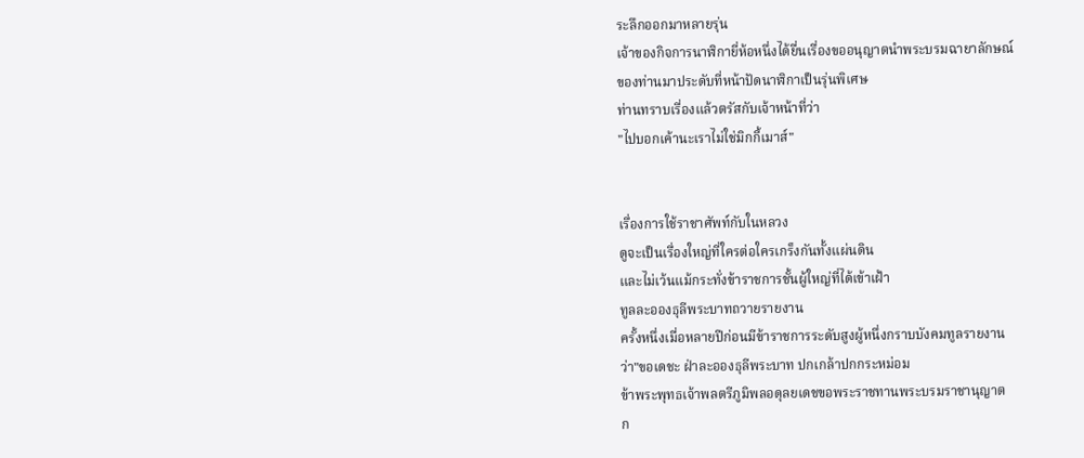ระลึกออกมาหลายรุ่น
เจ้าของกิจการนาฬิกายี่ห้อหนึ่งได้ยื่นเรื่องขออนุญาตนำพระบรมฉายาลักษณ์
ของท่านมาประดับที่หน้าปัดนาฬิกาเป็นรุ่นพิเศษ
ท่านทราบเรื่องแล้วตรัสกับเจ้าหน้าที่ว่า
"ไปบอกเค้านะเราไม่ใช่มิกกี้เมาส์"


เรื่องการใช้ราชาศัพท์กับในหลวง
ดูจะเป็นเรื่องใหญ่ที่ใครต่อใครเกร็งกันทั้งแผ่นดิน
และไม่เว้นแม้กระทั่งข้าราชการชั้นผู้ใหญ่ที่ได้เข้าเฝ้า
ทูลละอองธุลีพระบาทถวายรายงาน
ครั้งหนึ่งเมื่อหลายปีก่อนมีข้าราชการระดับสูงผู้หนึ่งกราบบังคมทูลรายงาน
ว่า"ขอเดชะ ฝ่าละอองธุลีพระบาท ปกเกล้าปกกระหม่อม
ข้าพระพุทธเจ้าพลตรีภูมิพลอดุลยเดชขอพระราชทานพระบรมราชานุญาต
ก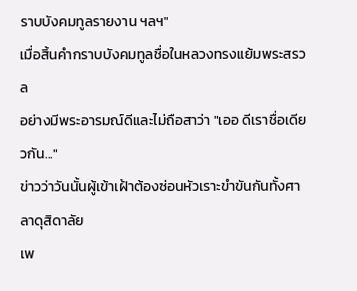ราบบังคมทูลรายงาน ฯลฯ"
เมื่อสิ้นคำกราบบังคมทูลชื่อในหลวงทรงแย้มพระสรวล
อย่างมีพระอารมณ์ดีและไม่ถือสาว่า "เออ ดีเราชื่อเดียวกัน..."
ข่าวว่าวันนั้นผู้เข้าเฝ้าต้องซ่อนหัวเราะขำขันกันทั้งศาลาดุสิดาลัย
เพ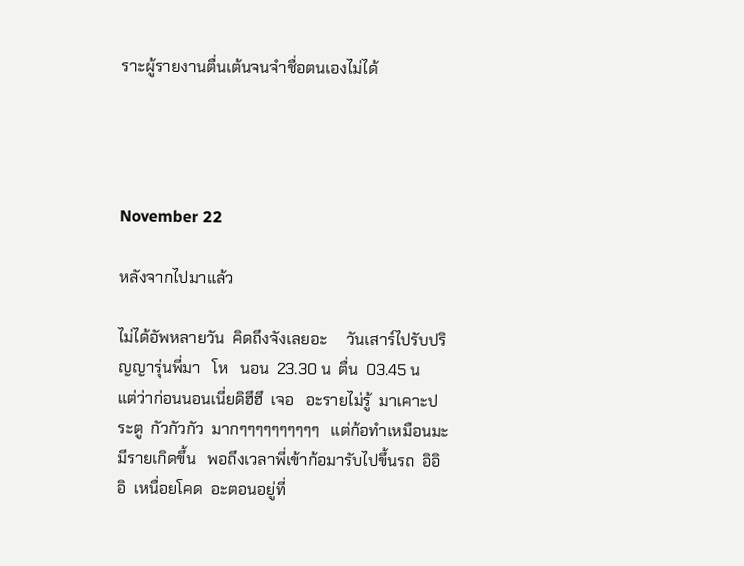ราะผู้รายงานตื่นเต้นจนจำชื่อตนเองไม่ได้




November 22

หลังจากไปมาแล้ว

ไม่ได้อัพหลายวัน  คิดถึงจังเลยอะ     วันเสาร์ไปรับปริญญารุ่นพี่มา   โห   นอน  23.30 น  ตื่น  03.45 น   แต่ว่าก่อนนอนเนี่ยดิฮึฮึ  เจอ   อะรายไม่รู้  มาเคาะประตู  กัวกัวกัว  มากๆๆๆๆๆๆๆๆๆๆ   แต่ก้อทำเหมือนมะมีรายเกิดขึ้น   พอถึงเวลาพี่เข้าก้อมารับไปขึ้นรถ  อิอิอิ  เหนื่อยโคด  อะตอนอยู่ที่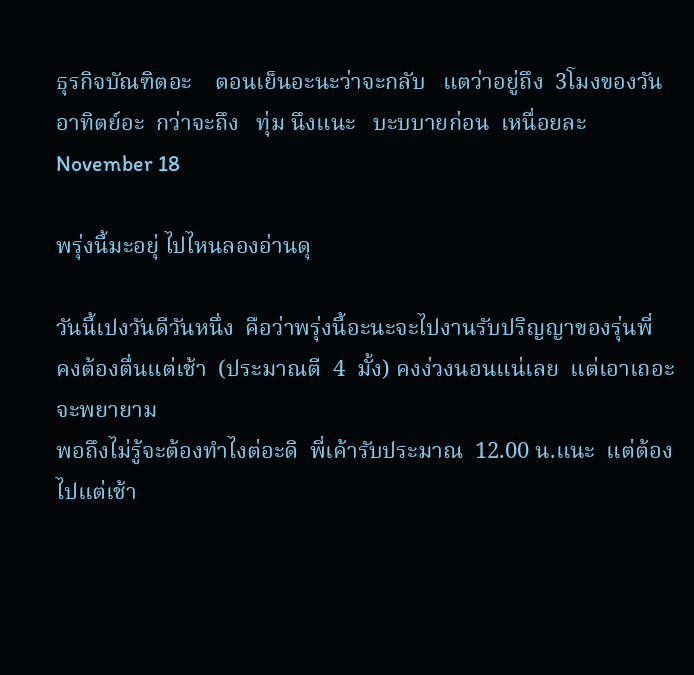ธุรกิจบัณฑิตอะ    ตอนเย็นอะนะว่าจะกลับ   แตว่าอยู่ถึง  3โมงของวันอาทิตย์อะ  กว่าจะถึง   ทุ่ม นึงแนะ   บะบบายก่อน  เหนื่อยละ
November 18

พรุ่งนี้มะอยุ่ ไปไหนลองอ่านดุ

วันนี้เปงวันดีวันหนึ่ง  คือว่าพรุ่งนี้อะนะจะไปงานรับปริญญาของรุ่นพี่
คงต้องตื่นแต่เช้า  (ประมาณตี  4  มั้ง) คงง่วงนอนแน่เลย  แต่เอาเถอะจะพยายาม
พอถึงไม่รู้จะต้องทำไงต่อะดิ  พี่เค้ารับประมาณ  12.00 น.แนะ  แต่ต้องไปแต่เช้า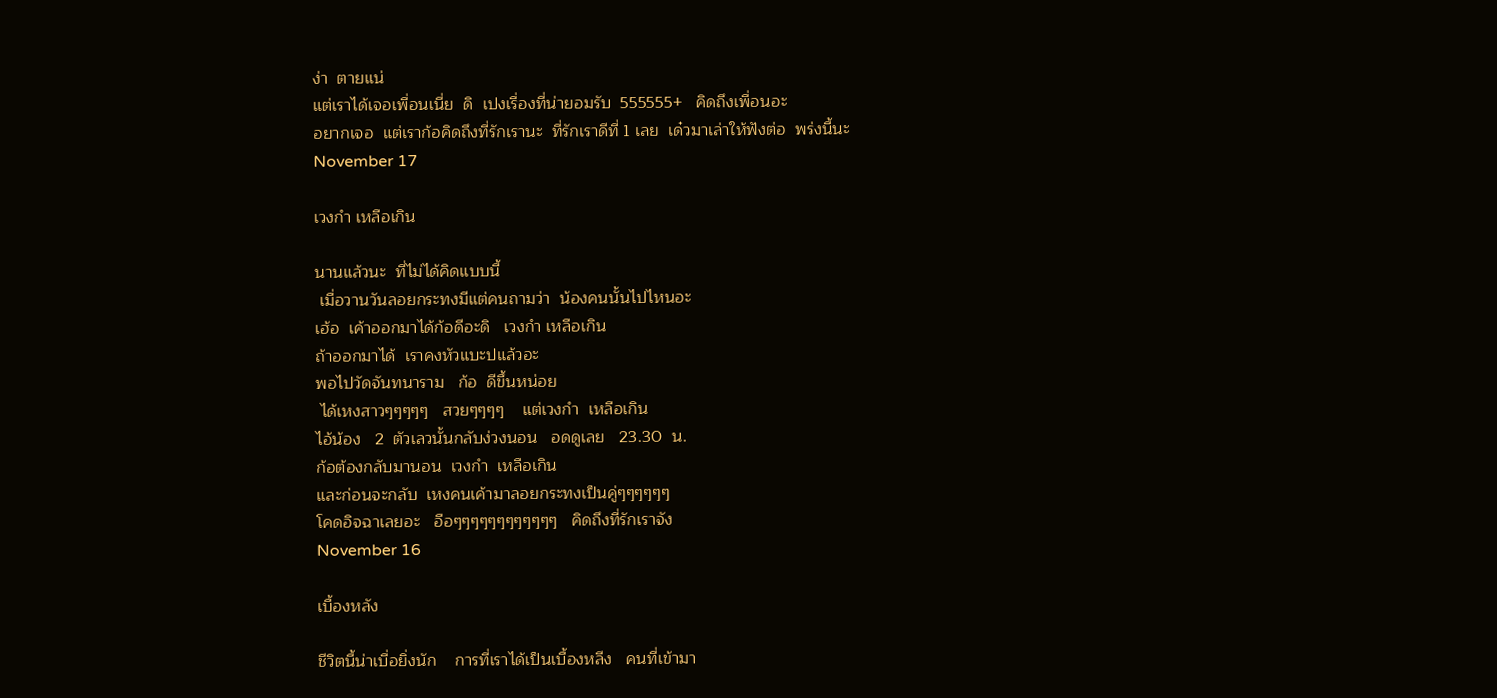ง่า  ตายแน่
แต่เราได้เจอเพื่อนเนี่ย  ดิ  เปงเรื่องที่น่ายอมรับ  555555+   คิดถึงเพื่อนอะ
อยากเจอ  แต่เราก้อคิดถึงที่รักเรานะ  ที่รักเราดีที่ 1 เลย  เด๋วมาเล่าให้ฟังต่อ  พร่งนี้นะ
November 17

เวงกำ เหลือเกิน

นานแล้วนะ  ที่ไม่ได้คิดแบบนี้
 เมื่อวานวันลอยกระทงมีแต่คนถามว่า  น้องคนนั้นไปไหนอะ
เฮ้อ  เค้าออกมาได้ก้อดีอะดิ   เวงกำ เหลือเกิน
ถ้าออกมาได้  เราคงหัวแบะปแล้วอะ
พอไปวัดจันทนาราม   ก้อ  ดีขึ้นหน่อย
 ได้เหงสาวๆๆๆๆๆ   สวยๆๆๆๆ    แต่เวงกำ  เหลือเกิน
ไอ้น้อง   2  ตัวเลวนั้นกลับง่วงนอน   อดดูเลย   23.30  น.
ก้อต้องกลับมานอน  เวงกำ  เหลือเกิน
และก่อนจะกลับ  เหงคนเค้ามาลอยกระทงเป็นคู่ๆๆๆๆๆๆ
โคดอิจฉาเลยอะ   อือๆๆๆๆๆๆๆๆๆๆๆๆ   คิดถึงที่รักเราจัง
November 16

เบื้องหลัง

ชีวิตนี้น่าเบื่อยิ่งนัก    การที่เราได้เป็นเบื้องหลีง   คนที่เข้ามา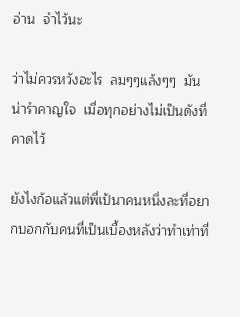อ่าน  จำไว้นะ

ว่าไม่ควรหวังอะไร  ลมๆๆแล้งๆๆ  มันน่ารำคาญใจ  เมื่อทุกอย่างไม่เป็นดังที่คาดไว้

ยังไงก้อแล้วแต่พี่เป้นาคนหนึ่งละที่อยากบอกกับคนที่เป็นเบื้องหลังว่าทำเท่าที่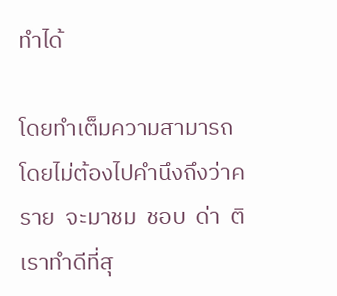ทำได้

โดยทำเต็มความสามารถ  โดยไม่ต้องไปคำนึงถึงว่าคราย  จะมาชม  ชอบ  ด่า  ติ  เราทำดีที่สุ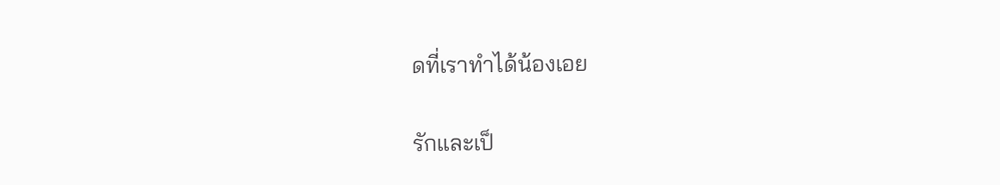ดที่เราทำได้น้องเอย

รักและเป็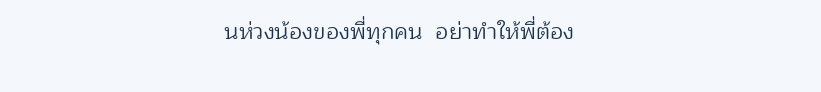นห่วงน้องของพี่ทุกคน  อย่าทำให้พี่ต้อง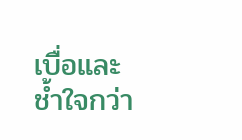เบื่อและช้ำใจกว่า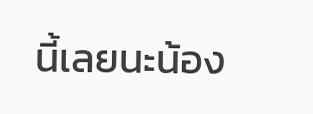นี้เลยนะน้อง